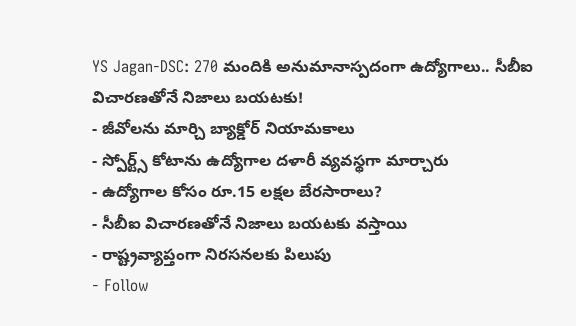YS Jagan-DSC: 270 మందికి అనుమానాస్పదంగా ఉద్యోగాలు.. సీబీఐ విచారణతోనే నిజాలు బయటకు!
- జీవోలను మార్చి బ్యాక్డోర్ నియామకాలు
- స్పోర్ట్స్ కోటాను ఉద్యోగాల దళారీ వ్యవస్థగా మార్చారు
- ఉద్యోగాల కోసం రూ.15 లక్షల బేరసారాలు?
- సీబీఐ విచారణతోనే నిజాలు బయటకు వస్తాయి
- రాష్ట్రవ్యాప్తంగా నిరసనలకు పిలుపు
- Follow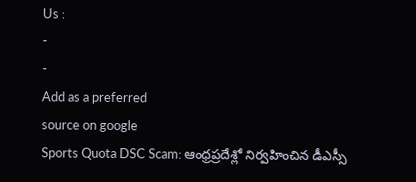Us :
-
-
Add as a preferred
source on google
Sports Quota DSC Scam: ఆంధ్రప్రదేశ్లో నిర్వహించిన డీఎస్సీ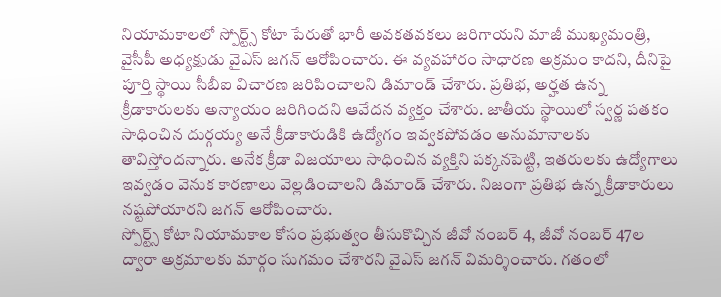నియామకాలలో స్పోర్ట్స్ కోటా పేరుతో భారీ అవకతవకలు జరిగాయని మాజీ ముఖ్యమంత్రి, వైసీపీ అధ్యక్షుడు వైఎస్ జగన్ ఆరోపించారు. ఈ వ్యవహారం సాధారణ అక్రమం కాదని, దీనిపై పూర్తి స్థాయి సీబీఐ విచారణ జరిపించాలని డిమాండ్ చేశారు. ప్రతిభ, అర్హత ఉన్న క్రీడాకారులకు అన్యాయం జరిగిందని ఆవేదన వ్యక్తం చేశారు. జాతీయ స్థాయిలో స్వర్ణ పతకం సాధించిన దుర్గయ్య అనే క్రీడాకారుడికి ఉద్యోగం ఇవ్వకపోవడం అనుమానాలకు తావిస్తోందన్నారు. అనేక క్రీడా విజయాలు సాధించిన వ్యక్తిని పక్కనపెట్టి, ఇతరులకు ఉద్యోగాలు ఇవ్వడం వెనుక కారణాలు వెల్లడించాలని డిమాండ్ చేశారు. నిజంగా ప్రతిభ ఉన్న క్రీడాకారులు నష్టపోయారని జగన్ ఆరోపించారు.
స్పోర్ట్స్ కోటా నియామకాల కోసం ప్రభుత్వం తీసుకొచ్చిన జీవో నంబర్ 4, జీవో నంబర్ 47ల ద్వారా అక్రమాలకు మార్గం సుగమం చేశారని వైఎస్ జగన్ విమర్శించారు. గతంలో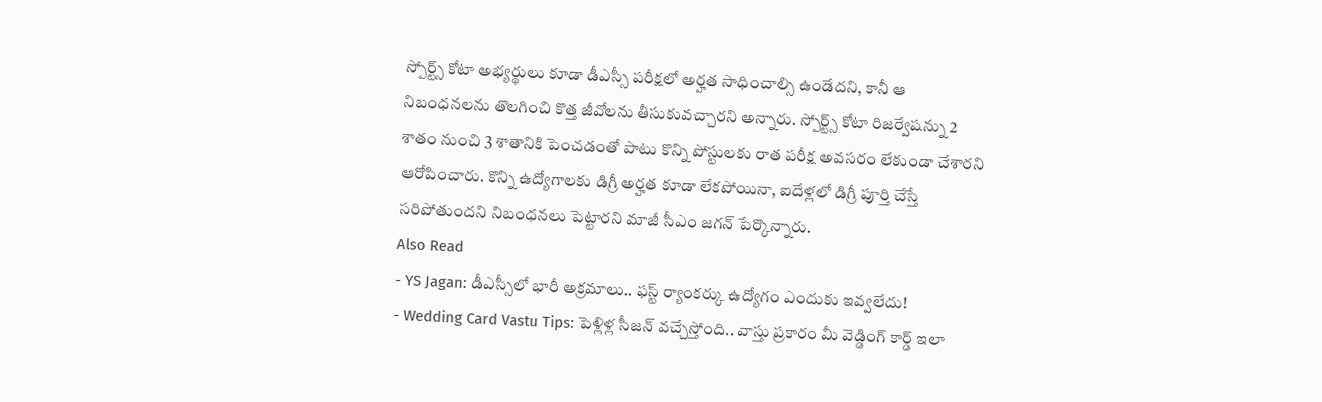స్పోర్ట్స్ కోటా అభ్యర్థులు కూడా డీఎస్సీ పరీక్షలో అర్హత సాధించాల్సి ఉండేదని, కానీ ఆ నిబంధనలను తొలగించి కొత్త జీవోలను తీసుకువచ్చారని అన్నారు. స్పోర్ట్స్ కోటా రిజర్వేషన్ను 2 శాతం నుంచి 3 శాతానికి పెంచడంతో పాటు కొన్ని పోస్టులకు రాత పరీక్ష అవసరం లేకుండా చేశారని ఆరోపించారు. కొన్ని ఉద్యోగాలకు డిగ్రీ అర్హత కూడా లేకపోయినా, ఐదేళ్లలో డిగ్రీ పూర్తి చేస్తే సరిపోతుందని నిబంధనలు పెట్టారని మాజీ సీఎం జగన్ పేర్కొన్నారు.
Also Read
- YS Jagan: డీఎస్సీలో భారీ అక్రమాలు.. ఫస్ట్ ర్యాంకర్కు ఉద్యోగం ఎందుకు ఇవ్వలేదు!
- Wedding Card Vastu Tips: పెళ్లిళ్ల సీజన్ వచ్చేస్తోంది.. వాస్తు ప్రకారం మీ వెడ్డింగ్ కార్డ్ ఇలా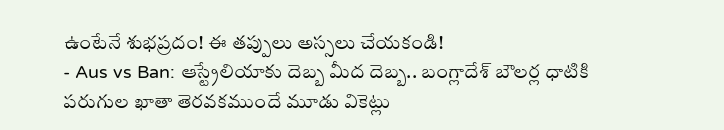ఉంటేనే శుభప్రదం! ఈ తప్పులు అస్సలు చేయకండి!
- Aus vs Ban: ఆస్ట్రేలియాకు దెబ్బ మీద దెబ్బ.. బంగ్లాదేశ్ బౌలర్ల ధాటికి పరుగుల ఖాతా తెరవకముందే మూడు వికెట్లు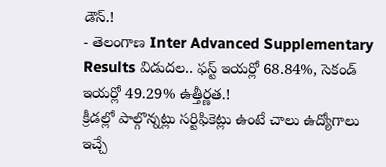డౌన్.!
- తెలంగాణ Inter Advanced Supplementary Results విడుదల.. ఫస్ట్ ఇయర్లో 68.84%, సెకండ్ ఇయర్లో 49.29% ఉత్తీర్ణత.!
క్రీడల్లో పాల్గొన్నట్లు సర్టిఫికెట్లు ఉంటే చాలు ఉద్యోగాలు ఇచ్చే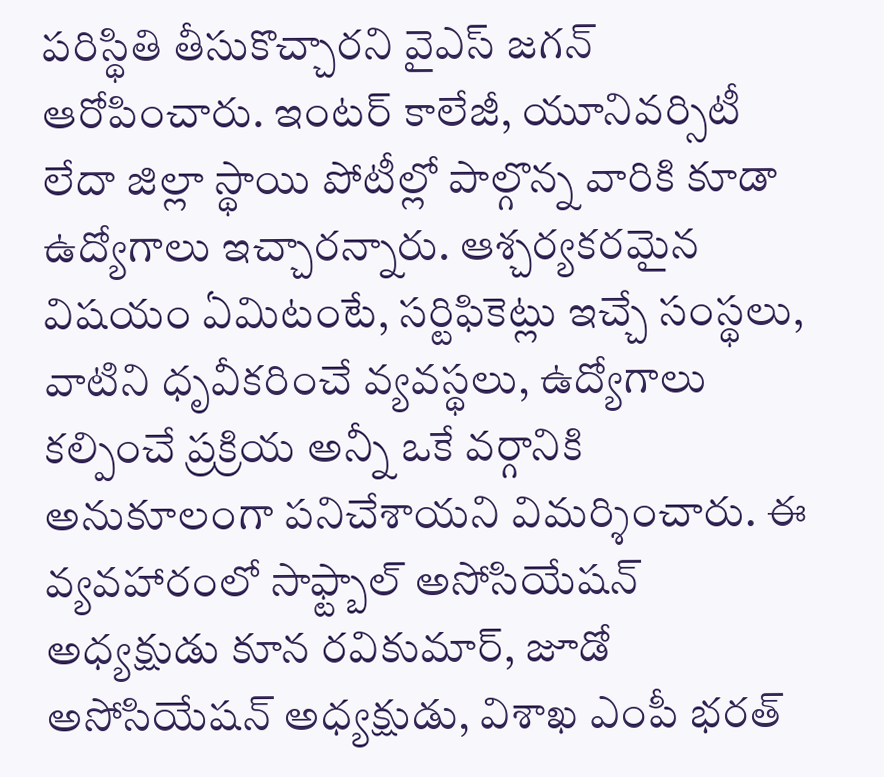పరిస్థితి తీసుకొచ్చారని వైఎస్ జగన్ ఆరోపించారు. ఇంటర్ కాలేజీ, యూనివర్సిటీ లేదా జిల్లా స్థాయి పోటీల్లో పాల్గొన్న వారికి కూడా ఉద్యోగాలు ఇచ్చారన్నారు. ఆశ్చర్యకరమైన విషయం ఏమిటంటే, సర్టిఫికెట్లు ఇచ్చే సంస్థలు, వాటిని ధృవీకరించే వ్యవస్థలు, ఉద్యోగాలు కల్పించే ప్రక్రియ అన్నీ ఒకే వర్గానికి అనుకూలంగా పనిచేశాయని విమర్శించారు. ఈ వ్యవహారంలో సాఫ్ట్బాల్ అసోసియేషన్ అధ్యక్షుడు కూన రవికుమార్, జూడో అసోసియేషన్ అధ్యక్షుడు, విశాఖ ఎంపీ భరత్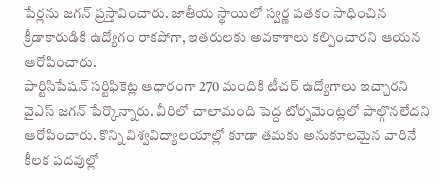పేర్లను జగన్ ప్రస్తావించారు. జాతీయ స్థాయిలో స్వర్ణ పతకం సాధించిన క్రీడాకారుడికి ఉద్యోగం రాకపోగా, ఇతరులకు అవకాశాలు కల్పించారని ఆయన ఆరోపించారు.
పార్టిసిపేషన్ సర్టిఫికెట్ల ఆధారంగా 270 మందికి టీచర్ ఉద్యోగాలు ఇచ్చారని వైఎస్ జగన్ పేర్కొన్నారు. వీరిలో చాలామంది పెద్ద టోర్నమెంట్లలో పాల్గొనలేదని ఆరోపించారు. కొన్ని విశ్వవిద్యాలయాల్లో కూడా తమకు అనుకూలమైన వారినే కీలక పదవుల్లో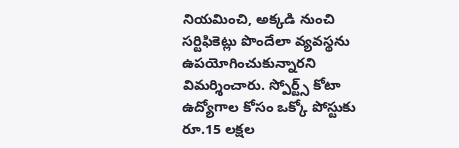నియమించి, అక్కడి నుంచి సర్టిఫికెట్లు పొందేలా వ్యవస్థను ఉపయోగించుకున్నారని విమర్శించారు. స్పోర్ట్స్ కోటా ఉద్యోగాల కోసం ఒక్కో పోస్టుకు రూ.15 లక్షల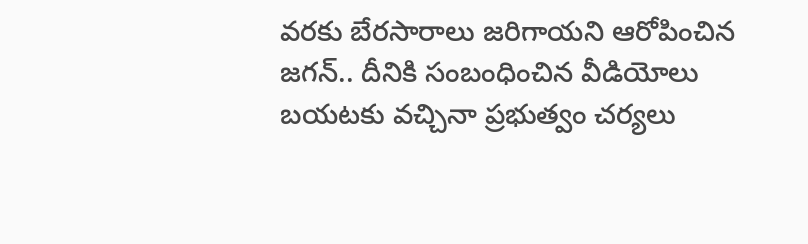వరకు బేరసారాలు జరిగాయని ఆరోపించిన జగన్.. దీనికి సంబంధించిన వీడియోలు బయటకు వచ్చినా ప్రభుత్వం చర్యలు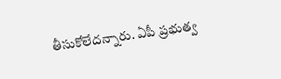తీసుకోలేదన్నారు. ఏపీ ప్రభుత్వ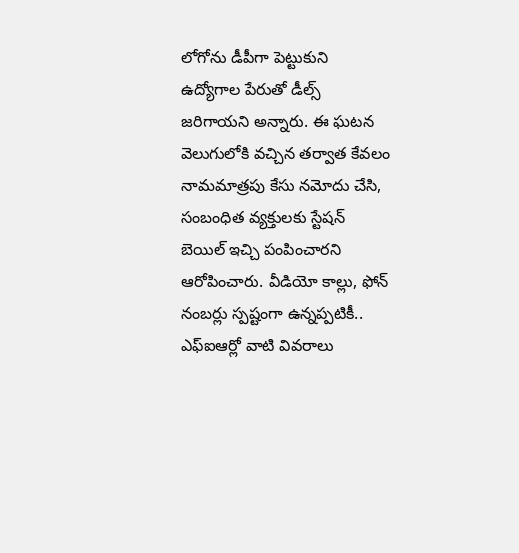లోగోను డీపీగా పెట్టుకుని ఉద్యోగాల పేరుతో డీల్స్ జరిగాయని అన్నారు. ఈ ఘటన వెలుగులోకి వచ్చిన తర్వాత కేవలం నామమాత్రపు కేసు నమోదు చేసి, సంబంధిత వ్యక్తులకు స్టేషన్ బెయిల్ ఇచ్చి పంపించారని ఆరోపించారు. వీడియో కాల్లు, ఫోన్ నంబర్లు స్పష్టంగా ఉన్నప్పటికీ.. ఎఫ్ఐఆర్లో వాటి వివరాలు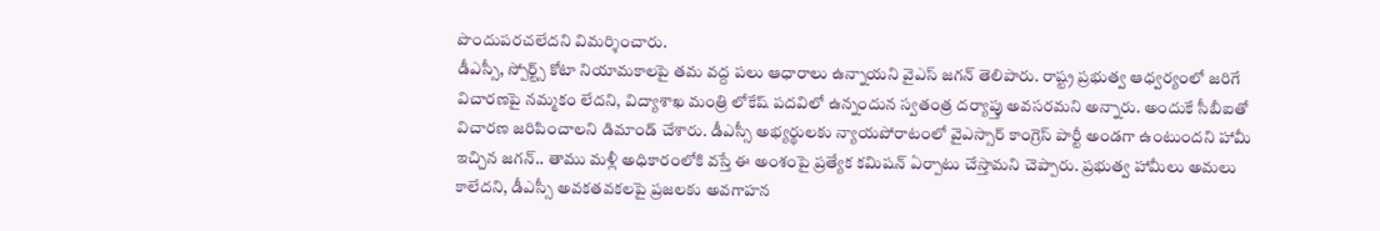పొందుపరచలేదని విమర్శించారు.
డీఎస్సీ, స్పోర్ట్స్ కోటా నియామకాలపై తమ వద్ద పలు ఆధారాలు ఉన్నాయని వైఎస్ జగన్ తెలిపారు. రాష్ట్ర ప్రభుత్వ ఆధ్వర్యంలో జరిగే విచారణపై నమ్మకం లేదని, విద్యాశాఖ మంత్రి లోకేష్ పదవిలో ఉన్నందున స్వతంత్ర దర్యాప్తు అవసరమని అన్నారు. అందుకే సీబీఐతో విచారణ జరిపించాలని డిమాండ్ చేశారు. డీఎస్సీ అభ్యర్థులకు న్యాయపోరాటంలో వైఎస్సార్ కాంగ్రెస్ పార్టీ అండగా ఉంటుందని హామీ ఇచ్చిన జగన్.. తాము మళ్లీ అధికారంలోకి వస్తే ఈ అంశంపై ప్రత్యేక కమిషన్ ఏర్పాటు చేస్తామని చెప్పారు. ప్రభుత్వ హామీలు అమలు కాలేదని, డీఎస్సీ అవకతవకలపై ప్రజలకు అవగాహన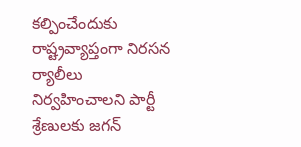కల్పించేందుకు రాష్ట్రవ్యాప్తంగా నిరసన ర్యాలీలు నిర్వహించాలని పార్టీ శ్రేణులకు జగన్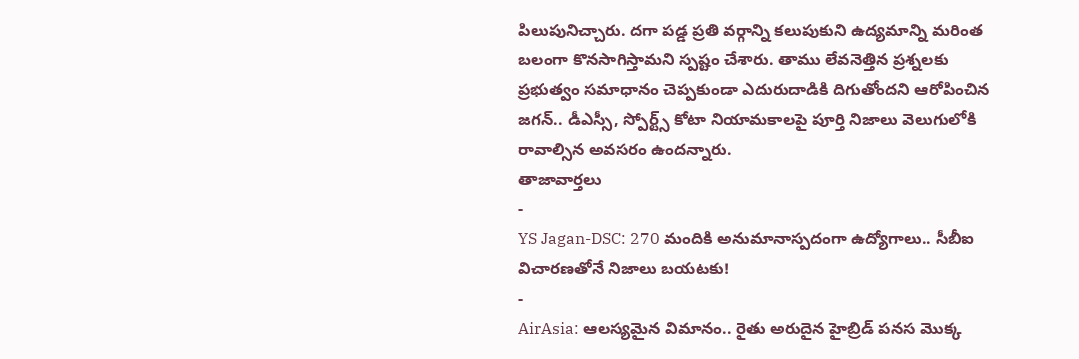పిలుపునిచ్చారు. దగా పడ్డ ప్రతి వర్గాన్ని కలుపుకుని ఉద్యమాన్ని మరింత బలంగా కొనసాగిస్తామని స్పష్టం చేశారు. తాము లేవనెత్తిన ప్రశ్నలకు ప్రభుత్వం సమాధానం చెప్పకుండా ఎదురుదాడికి దిగుతోందని ఆరోపించిన జగన్.. డీఎస్సీ, స్పోర్ట్స్ కోటా నియామకాలపై పూర్తి నిజాలు వెలుగులోకి రావాల్సిన అవసరం ఉందన్నారు.
తాజావార్తలు
-
YS Jagan-DSC: 270 మందికి అనుమానాస్పదంగా ఉద్యోగాలు.. సీబీఐ విచారణతోనే నిజాలు బయటకు!
-
AirAsia: ఆలస్యమైన విమానం.. రైతు అరుదైన హైబ్రిడ్ పనస మొక్క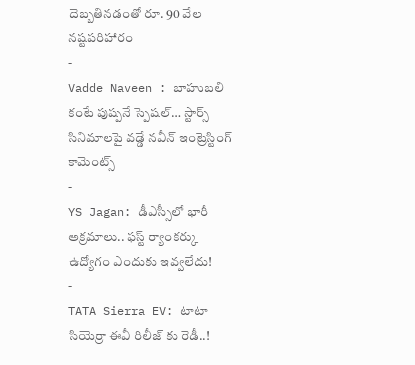దెబ్బతినడంతో రూ. 90 వేల నష్టపరిహారం
-
Vadde Naveen : బాహుబలి కంటే పుష్పనే స్పెషల్… స్టార్స్ సినిమాలపై వడ్డే నవీన్ ఇంట్రెస్టింగ్ కామెంట్స్
-
YS Jagan: డీఎస్సీలో భారీ అక్రమాలు.. ఫస్ట్ ర్యాంకర్కు ఉద్యోగం ఎందుకు ఇవ్వలేదు!
-
TATA Sierra EV: టాటా సియెర్రా ఈవీ రిలీజ్ కు రెడీ..!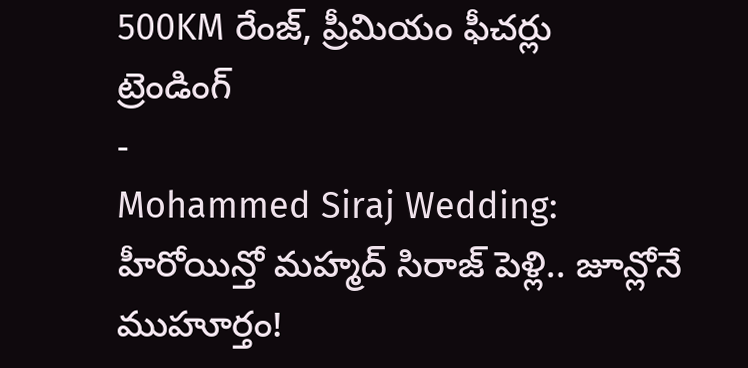500KM రేంజ్, ప్రీమియం ఫీచర్లు
ట్రెండింగ్
-
Mohammed Siraj Wedding: హీరోయిన్తో మహ్మద్ సిరాజ్ పెళ్లి.. జూన్లోనే ముహూర్తం!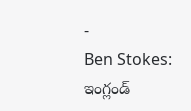-
Ben Stokes: ఇంగ్లండ్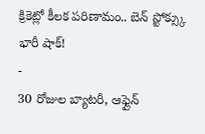క్రికెట్లో కీలక పరిణామం.. బెన్ స్టోక్స్కు భారీ షాక్!
-
30 రోజుల బ్యాటరీ, ఆఫ్లైన్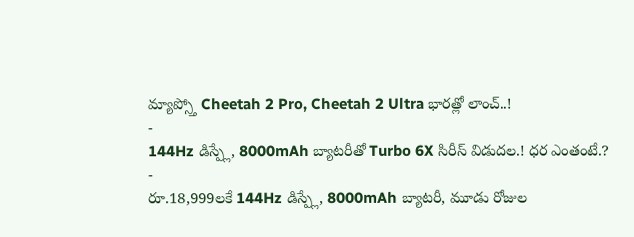మ్యాప్స్తో Cheetah 2 Pro, Cheetah 2 Ultra భారత్లో లాంచ్..!
-
144Hz డిస్ప్లే, 8000mAh బ్యాటరీతో Turbo 6X సిరీస్ విడుదల.! ధర ఎంతంటే.?
-
రూ.18,999లకే 144Hz డిస్ప్లే, 8000mAh బ్యాటరీ, మూడు రోజుల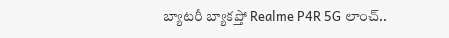బ్యాటరీ బ్యాకప్తో Realme P4R 5G లాంచ్..